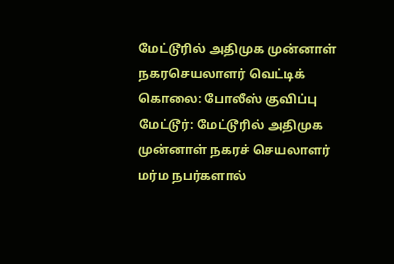மேட்டூரில் அதிமுக முன்னாள் நகரசெயலாளர் வெட்டிக் கொலை: போலீஸ் குவிப்பு
மேட்டூர்: மேட்டூரில் அதிமுக முன்னாள் நகரச் செயலாளர் மர்ம நபர்களால்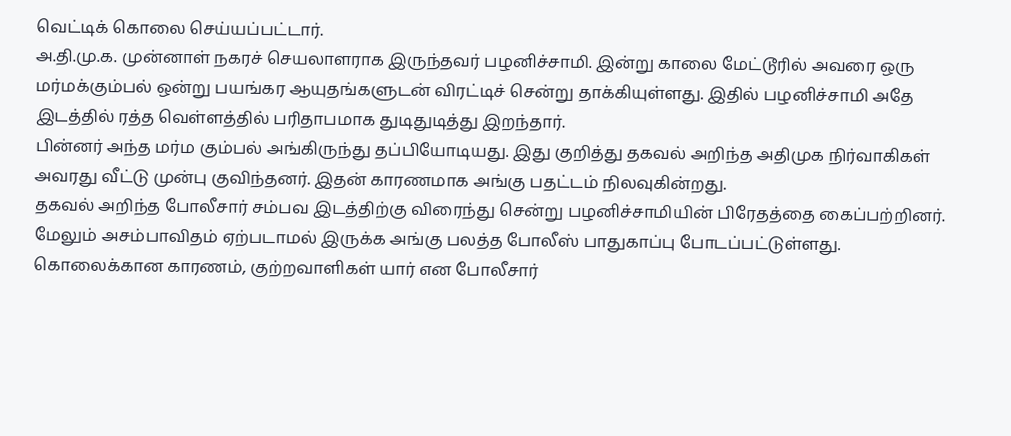வெட்டிக் கொலை செய்யப்பட்டார்.
அ.தி.மு.க. முன்னாள் நகரச் செயலாளராக இருந்தவர் பழனிச்சாமி. இன்று காலை மேட்டூரில் அவரை ஒரு மர்மக்கும்பல் ஒன்று பயங்கர ஆயுதங்களுடன் விரட்டிச் சென்று தாக்கியுள்ளது. இதில் பழனிச்சாமி அதே இடத்தில் ரத்த வெள்ளத்தில் பரிதாபமாக துடிதுடித்து இறந்தார்.
பின்னர் அந்த மர்ம கும்பல் அங்கிருந்து தப்பியோடியது. இது குறித்து தகவல் அறிந்த அதிமுக நிர்வாகிகள் அவரது வீட்டு முன்பு குவிந்தனர். இதன் காரணமாக அங்கு பதட்டம் நிலவுகின்றது.
தகவல் அறிந்த போலீசார் சம்பவ இடத்திற்கு விரைந்து சென்று பழனிச்சாமியின் பிரேதத்தை கைப்பற்றினர். மேலும் அசம்பாவிதம் ஏற்படாமல் இருக்க அங்கு பலத்த போலீஸ் பாதுகாப்பு போடப்பட்டுள்ளது.
கொலைக்கான காரணம், குற்றவாளிகள் யார் என போலீசார்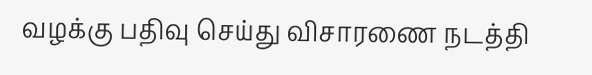வழக்கு பதிவு செய்து விசாரணை நடத்தி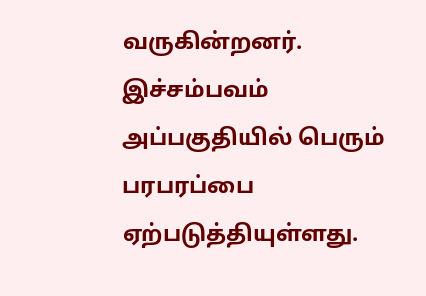வருகின்றனர்.
இச்சம்பவம் அப்பகுதியில் பெரும் பரபரப்பை ஏற்படுத்தியுள்ளது.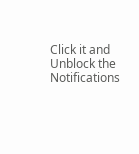Click it and Unblock the Notifications